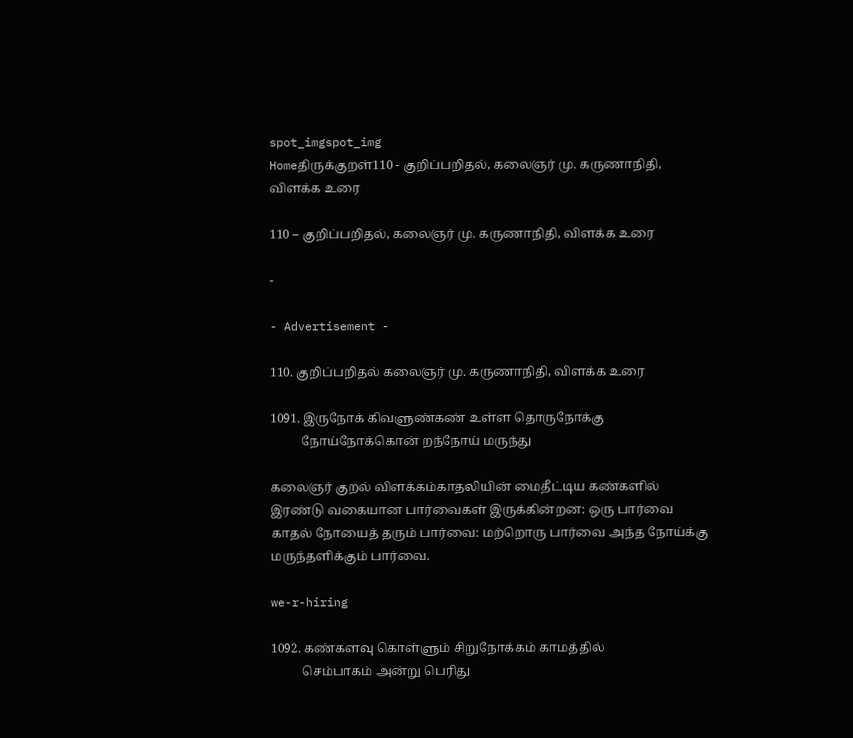spot_imgspot_img
Homeதிருக்குறள்110 - குறிப்பறிதல், கலைஞர் மு. கருணாநிதி, விளக்க உரை

110 – குறிப்பறிதல், கலைஞர் மு. கருணாநிதி, விளக்க உரை

-

- Advertisement -

110. குறிப்பறிதல் கலைஞர் மு. கருணாநிதி, விளக்க உரை

1091. இருநோக் கிவளுண்கண் உள்ள தொருநோக்கு
          நோய்நோக்கொன் றந்நோய் மருந்து

கலைஞர் குறல் விளக்கம்காதலியின் மைதீட்டிய கண்களில் இரண்டு வகையான பார்வைகள் இருக்கின்றன: ஒரு பார்வை காதல் நோயைத் தரும் பார்வை: மற்றொரு பார்வை அந்த நோய்க்கு மருந்தளிக்கும் பார்வை.

we-r-hiring

1092. கண்களவு கொள்ளும் சிறுநோக்கம் காமத்தில்
          செம்பாகம் அன்று பெரிது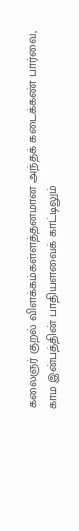கலைஞர் குறல் விளக்கம்கள்ளத்தனமான அந்தக் கடைக்கண் பார்வை, காம இன்பத்தின் பாதியளவைக் காட்டிலும்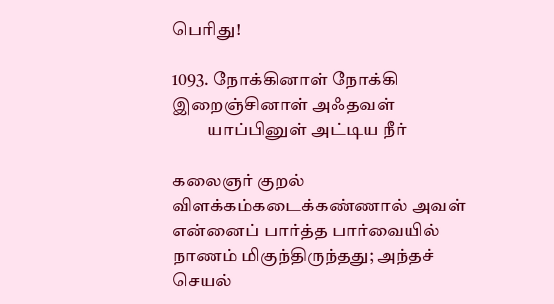பெரிது!

1093. நோக்கினாள் நோக்கி இறைஞ்சினாள் அஃதவள்
          யாப்பினுள் அட்டிய நீர்

கலைஞர் குறல் விளக்கம்கடைக்கண்ணால் அவள் என்னைப் பார்த்த பார்வையில் நாணம் மிகுந்திருந்தது; அந்தச் செயல்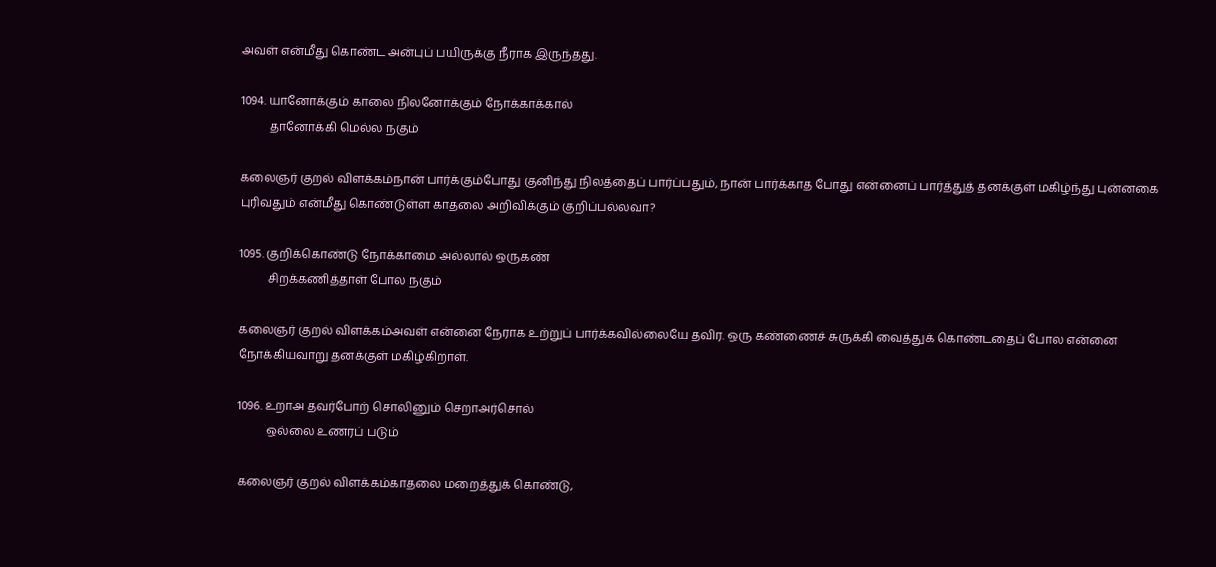அவள் என்மீது கொண்ட அன்புப் பயிருக்கு நீராக இருந்தது.

1094. யானோக்கும் காலை நிலனோக்கும் நோக்காக்கால்
          தானோக்கி மெல்ல நகும்

கலைஞர் குறல் விளக்கம்நான் பார்க்கும்போது குனிந்து நிலத்தைப் பார்ப்பதும், நான் பார்க்காத போது என்னைப் பார்த்துத் தனக்குள் மகிழ்ந்து புன்னகை புரிவதும் என்மீது கொண்டுள்ள காதலை அறிவிக்கும் குறிப்பல்லவா?

1095. குறிக்கொண்டு நோக்காமை அல்லால் ஒருகண்
          சிறக்கணித்தாள் போல நகும்

கலைஞர் குறல் விளக்கம்அவள் என்னை நேராக உற்றுப் பார்க்கவில்லையே தவிர. ஒரு கண்ணைச் சுருக்கி வைத்துக் கொண்டதைப் போல என்னை நோக்கியவாறு தனக்குள் மகிழ்கிறாள்.

1096. உறாஅ தவர்போற் சொலினும் செறாஅர்சொல்
          ஒல்லை உணரப் படும்

கலைஞர் குறல் விளக்கம்காதலை மறைத்துக் கொண்டு,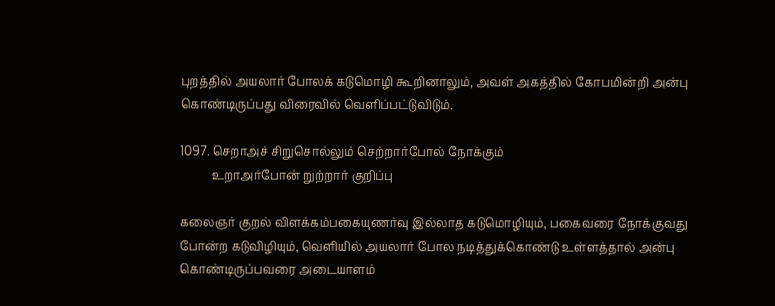புறத்தில் அயலார் போலக் கடுமொழி கூறினாலும், அவள் அகத்தில் கோபமின்றி அன்பு கொண்டிருப்பது விரைவில் வெளிப்பட்டுவிடும்.

1097. செறாஅச் சிறுசொல்லும் செற்றார்போல் நோக்கும்
           உறாஅர்போன் றுற்றார் குறிப்பு

கலைஞர் குறல் விளக்கம்பகையுணர்வு இல்லாத கடுமொழியும், பகைவரை நோக்குவது போன்ற கடுவிழியும், வெளியில் அயலார் போல நடித்துக்கொண்டு உள்ளத்தால் அன்பு கொண்டிருப்பவரை அடையாளம்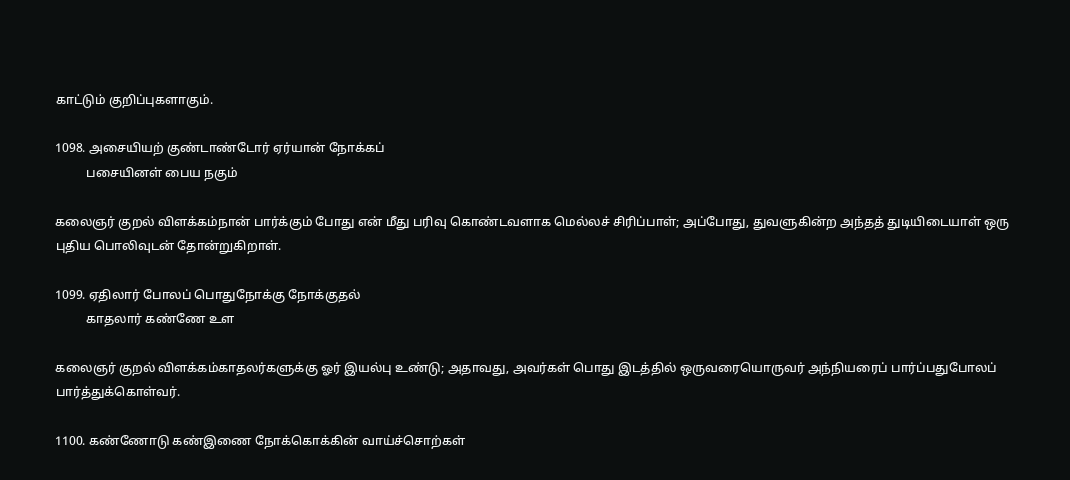காட்டும் குறிப்புகளாகும்.

1098. அசையியற் குண்டாண்டோர் ஏர்யான் நோக்கப்
          பசையினள் பைய நகும்

கலைஞர் குறல் விளக்கம்நான் பார்க்கும் போது என் மீது பரிவு கொண்டவளாக மெல்லச் சிரிப்பாள்; அப்போது, துவளுகின்ற அந்தத் துடியிடையாள் ஒரு புதிய பொலிவுடன் தோன்றுகிறாள்.

1099. ஏதிலார் போலப் பொதுநோக்கு நோக்குதல்
          காதலார் கண்ணே உள

கலைஞர் குறல் விளக்கம்காதலர்களுக்கு ஓர் இயல்பு உண்டு; அதாவது, அவர்கள் பொது இடத்தில் ஒருவரையொருவர் அந்நியரைப் பார்ப்பதுபோலப் பார்த்துக்கொள்வர்.

1100. கண்ணோடு கண்இணை நோக்கொக்கின் வாய்ச்சொற்கள்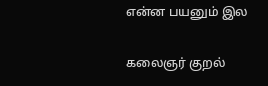என்ன பயனும் இல

கலைஞர் குறல்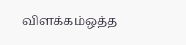விளக்கம்ஒத்த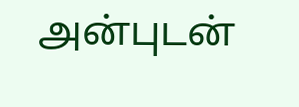அன்புடன்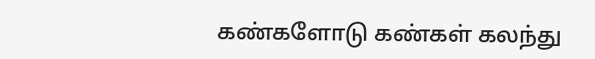கண்களோடு கண்கள் கலந்து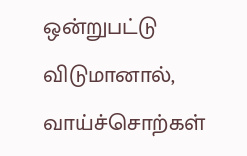ஒன்றுபட்டு விடுமானால், வாய்ச்சொற்கள்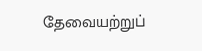தேவையற்றுப்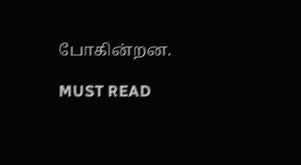போகின்றன.

MUST READ